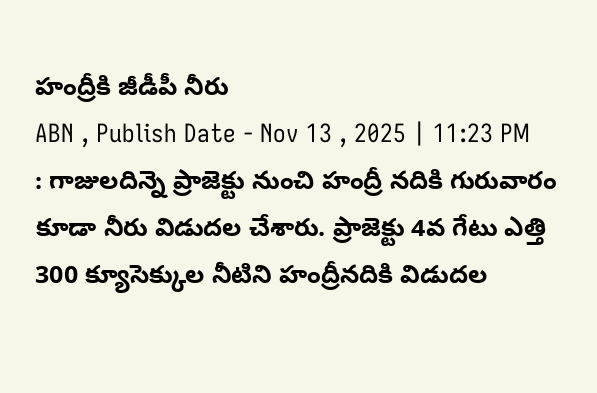హంద్రీకి జీడీపీ నీరు
ABN , Publish Date - Nov 13 , 2025 | 11:23 PM
: గాజులదిన్నె ప్రాజెక్టు నుంచి హంద్రీ నదికి గురువారం కూడా నీరు విడుదల చేశారు. ప్రాజెక్టు 4వ గేటు ఎత్తి 300 క్యూసెక్కుల నీటిని హంద్రీనదికి విడుదల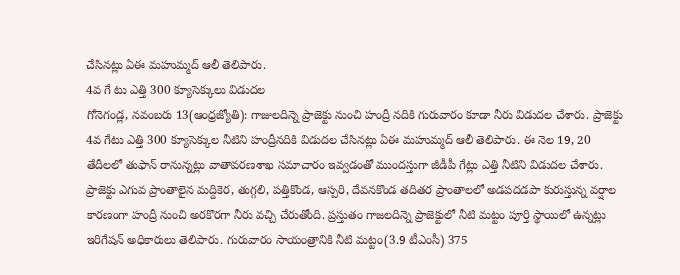చేసినట్లు ఏఈ మహుమ్మద్ ఆలీ తెలిపారు.
4వ గే టు ఎత్తి 300 క్యూసెక్కులు విడుదల
గోనెగండ్ల, నవంబరు 13(ఆంధ్రజ్యోతి): గాజులదిన్నె ప్రాజెక్టు నుంచి హంద్రీ నదికి గురువారం కూడా నీరు విడుదల చేశారు. ప్రాజెక్టు 4వ గేటు ఎత్తి 300 క్యూసెక్కుల నీటిని హంద్రీనదికి విడుదల చేసినట్లు ఏఈ మహుమ్మద్ ఆలీ తెలిపారు. ఈ నెల 19, 20 తేదీలలో తుఫాన్ రానున్నట్లు వాతావరణశాఖ సమాచారం ఇవ్వడంతో ముందస్తుగా జీడీపీ గేట్లు ఎత్తి నీటిని విడుదల చేశారు. ప్రాజెక్టు ఎగువ ప్రాంతాలైన మద్దికెర, తుగ్గలి, పత్తికొండ, ఆస్పరి, దేవనకొండ తదితర ప్రాంతాలలో అడపదడపా కురుస్తున్న వర్షాల కారణంగా హంద్రీ నుంచి అరకొరగా నీరు వచ్చి చేరుతోంది. ప్రస్తుతం గాజలదిన్నె ప్రాజెక్టులో నీటి మట్టం పూర్తి స్థాయిలో ఉన్నట్లు ఇరిగేషన్ అధికారులు తెలిపారు. గురువారం సాయంత్రానికి నీటి మట్టం(3.9 టీఎంసీ) 375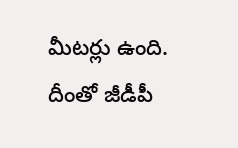మీటర్లు ఉంది. దీంతో జీడీపీ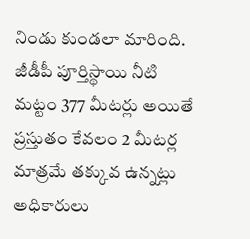నిండు కుండలా మారింది. జీడీపీ పూర్తిస్థాయి నీటి మట్టం 377 మీటర్లు అయితే ప్రస్తుతం కేవలం 2 మీటర్ల మాత్రమే తక్కువ ఉన్నట్లు అధికారులు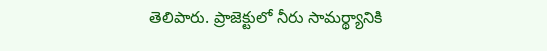తెలిపారు. ప్రాజెక్టులో నీరు సామర్థ్యానికి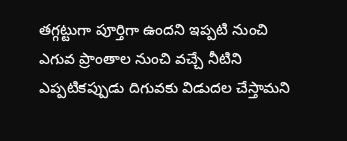తగ్గట్టుగా పూర్తిగా ఉందని ఇప్పటి నుంచి ఎగువ ప్రాంతాల నుంచి వచ్చే నీటిని ఎప్పటికప్పుడు దిగువకు విడుదల చేస్తామని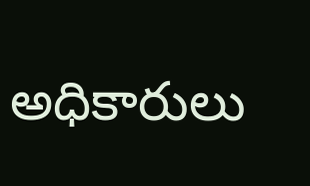అధికారులు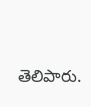తెలిపారు.